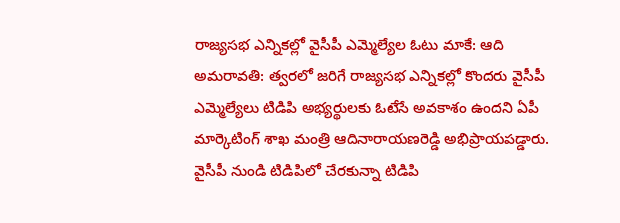రాజ్యసభ ఎన్నికల్లో వైసీపీ ఎమ్మెల్యేల ఓటు మాకే: ఆది
అమరావతి: త్వరలో జరిగే రాజ్యసభ ఎన్నికల్లో కొందరు వైసీపీ ఎమ్మెల్యేలు టిడిపి అభ్యర్థులకు ఓటేసే అవకాశం ఉందని ఏపీ మార్కెటింగ్ శాఖ మంత్రి ఆదినారాయణరెడ్డి అభిప్రాయపడ్డారు.
వైసీపీ నుండి టిడిపిలో చేరకున్నా టిడిపి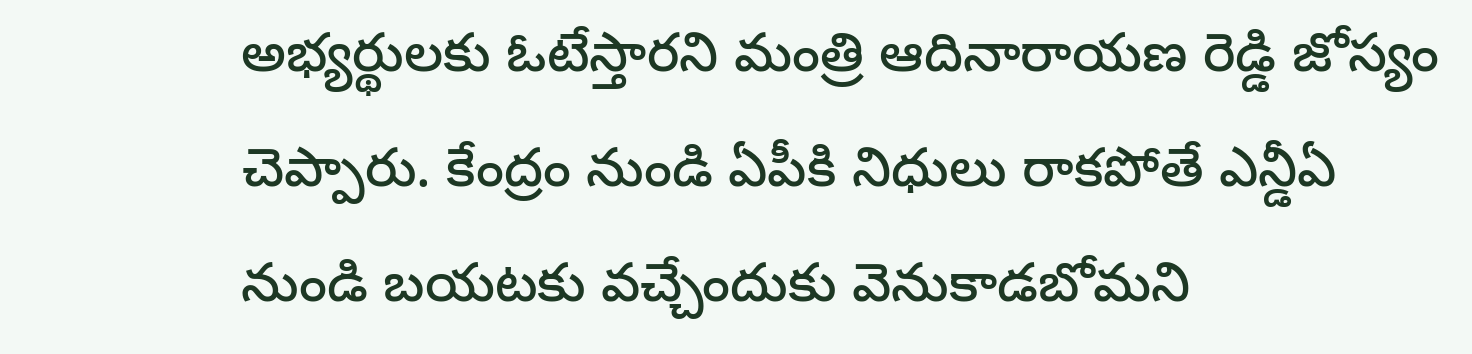అభ్యర్థులకు ఓటేస్తారని మంత్రి ఆదినారాయణ రెడ్డి జోస్యం చెప్పారు. కేంద్రం నుండి ఏపీకి నిధులు రాకపోతే ఎన్డీఏ నుండి బయటకు వచ్చేందుకు వెనుకాడబోమని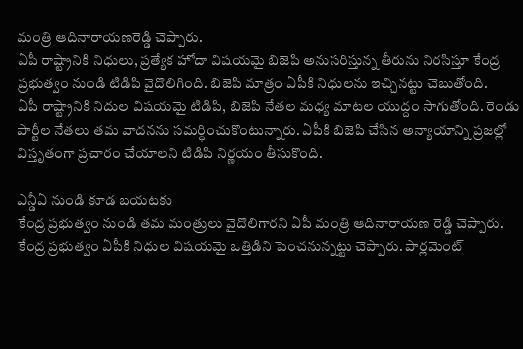మంత్రి ఆదినారాయణరెడ్డి చెప్పారు.
ఏపీ రాష్ట్రానికి నిధులు, ప్రత్యేక హోదా విషయమై బిజెపి అనుసరిస్తున్న తీరును నిరసిస్తూ కేంద్ర ప్రభుత్వం నుండి టిడిపి వైదొలిగింది. బిజెపి మాత్రం ఏపీకి నిధులను ఇచ్చినట్టు చెబుతోంది.
ఏపీ రాష్ట్రానికి నిదుల విషయమై టిడిపి, బిజెపి నేతల మధ్య మాటల యుద్దం సాగుతోంది. రెండు పార్టీల నేతలు తమ వాదనను సమర్ధించుకొంటున్నారు. ఏపీకి బిజెపి చేసిన అన్యాయాన్ని ప్రజల్లో విస్తృతంగా ప్రచారం చేయాలని టిడిపి నిర్ణయం తీసుకొంది.

ఎన్డీఏ నుండి కూడ బయటకు
కేంద్ర ప్రభుత్వం నుండి తమ మంత్రులు వైదొలిగారని ఏపీ మంత్రి ఆదినారాయణ రెడ్డి చెప్పారు. కేంద్ర ప్రభుత్వం ఏపీకి నిధుల విషయమై ఒత్తిడిని పెంచనున్నట్టు చెప్పారు. పార్లమెంట్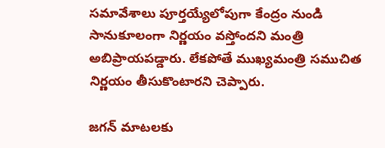సమావేశాలు పూర్తయ్యేలోపుగా కేంద్రం నుండి సానుకూలంగా నిర్ణయం వస్తోందని మంత్రి అబిప్రాయపడ్డారు. లేకపోతే ముఖ్యమంత్రి సముచిత నిర్ణయం తీసుకొంటారని చెప్పారు.

జగన్ మాటలకు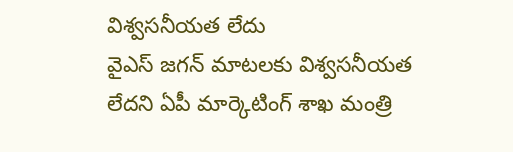విశ్వసనీయత లేదు
వైఎస్ జగన్ మాటలకు విశ్వసనీయత లేదని ఏపీ మార్కెటింగ్ శాఖ మంత్రి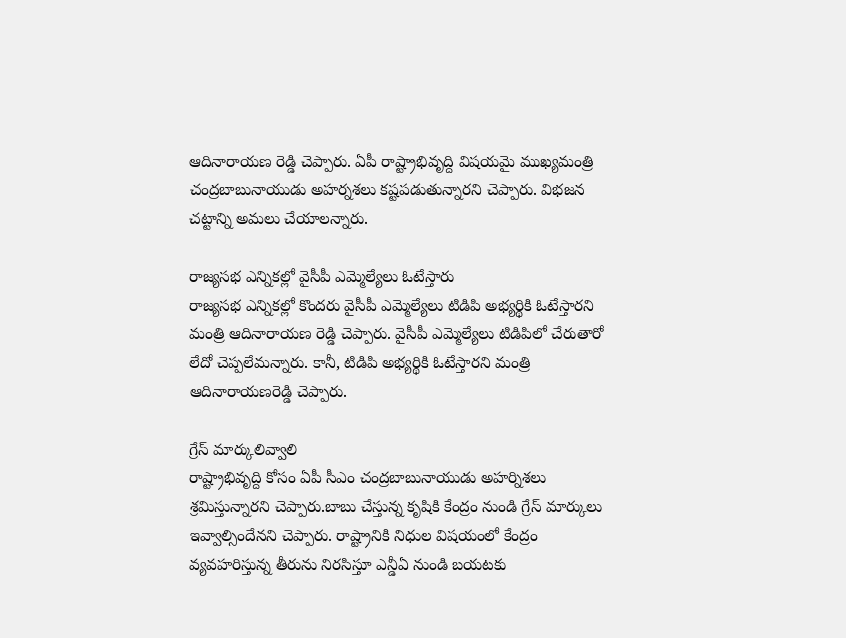ఆదినారాయణ రెడ్డి చెప్పారు. ఏపీ రాష్ట్రాభివృద్ది విషయమై ముఖ్యమంత్రి చంద్రబాబునాయుడు అహర్నశలు కష్టపడుతున్నారని చెప్పారు. విభజన చట్టాన్ని అమలు చేయాలన్నారు.

రాజ్యసభ ఎన్నికల్లో వైసీపీ ఎమ్మెల్యేలు ఓటేస్తారు
రాజ్యసభ ఎన్నికల్లో కొందరు వైసీపీ ఎమ్మెల్యేలు టిడిపి అభ్యర్థికి ఓటేస్తారని మంత్రి ఆదినారాయణ రెడ్డి చెప్పారు. వైసీపీ ఎమ్మెల్యేలు టిడిపిలో చేరుతారో లేదో చెప్పలేమన్నారు. కానీ, టిడిపి అభ్యర్థికి ఓటేస్తారని మంత్రి ఆదినారాయణరెడ్డి చెప్పారు.

గ్రేస్ మార్కులివ్వాలి
రాష్ట్రాభివృద్ది కోసం ఏపీ సీఎం చంద్రబాబునాయుడు అహర్నిశలు శ్రమిస్తున్నారని చెప్పారు.బాబు చేస్తున్న కృషికి కేంద్రం నుండి గ్రేస్ మార్కులు ఇవ్వాల్సిందేనని చెప్పారు. రాష్ట్రానికి నిధుల విషయంలో కేంద్రం వ్యవహరిస్తున్న తీరును నిరసిస్తూ ఎన్డీఏ నుండి బయటకు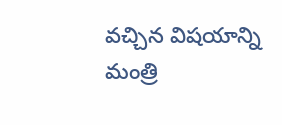వచ్చిన విషయాన్ని మంత్రి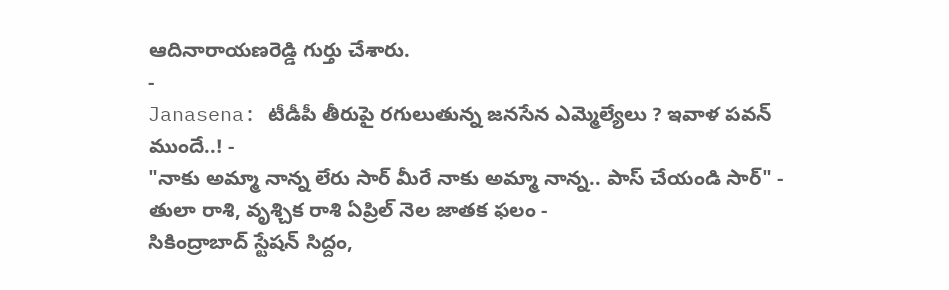ఆదినారాయణరెడ్డి గుర్తు చేశారు.
-
Janasena: టీడీపీ తీరుపై రగులుతున్న జనసేన ఎమ్మెల్యేలు ? ఇవాళ పవన్ ముందే..! -
"నాకు అమ్మా నాన్న లేరు సార్ మీరే నాకు అమ్మా నాన్న.. పాస్ చేయండి సార్" -
తులా రాశి, వృశ్చిక రాశి ఏప్రిల్ నెల జాతక ఫలం -
సికింద్రాబాద్ స్టేషన్ సిద్దం,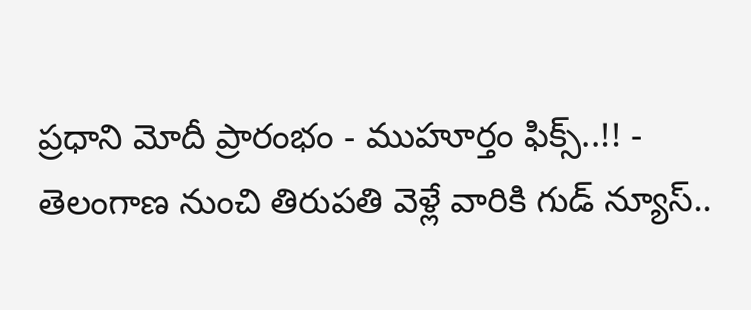ప్రధాని మోదీ ప్రారంభం - ముహూర్తం ఫిక్స్..!! -
తెలంగాణ నుంచి తిరుపతి వెళ్లే వారికి గుడ్ న్యూస్..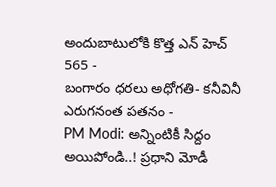అందుబాటులోకి కొత్త ఎన్ హెచ్ 565 -
బంగారం ధరలు అధోగతి- కనీవినీ ఎరుగనంత పతనం -
PM Modi: అన్నింటికీ సిద్దం అయిపోండి..! ప్రధాని మోడీ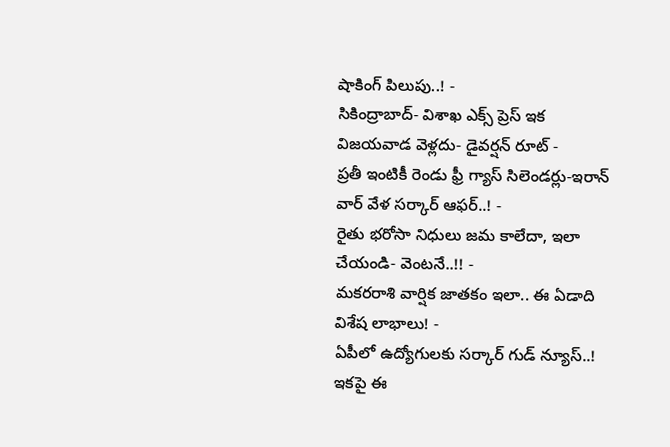షాకింగ్ పిలుపు..! -
సికింద్రాబాద్- విశాఖ ఎక్స్ ప్రెస్ ఇక విజయవాడ వెళ్లదు- డైవర్షన్ రూట్ -
ప్రతీ ఇంటికీ రెండు ఫ్రీ గ్యాస్ సిలెండర్లు-ఇరాన్ వార్ వేళ సర్కార్ ఆఫర్..! -
రైతు భరోసా నిధులు జమ కాలేదా, ఇలా చేయండి- వెంటనే..!! -
మకరరాశి వార్షిక జాతకం ఇలా.. ఈ ఏడాది విశేష లాభాలు! -
ఏపీలో ఉద్యోగులకు సర్కార్ గుడ్ న్యూస్..! ఇకపై ఈ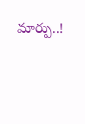మార్పు..!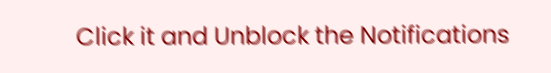Click it and Unblock the Notifications